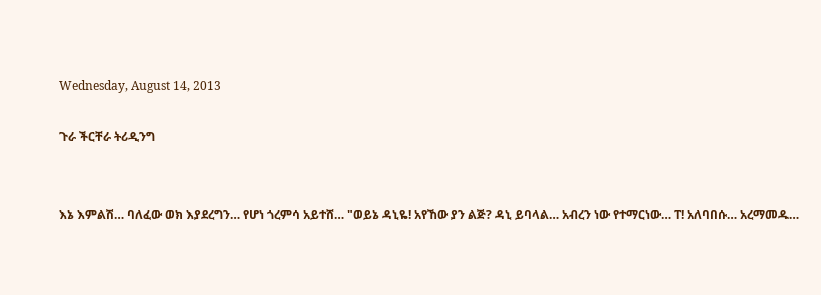Wednesday, August 14, 2013

ጉራ ችርቸራ ትሪዲንግ


እኔ እምልሽ… ባለፈው ወክ እያደረግን… የሆነ ጎረምሳ አይተሸ… "ወይኔ ዳኒዬ! አየኸው ያን ልጅ? ዳኒ ይባላል… አብረን ነው የተማርነው… ፐ! አለባበሱ… አረማመዱ…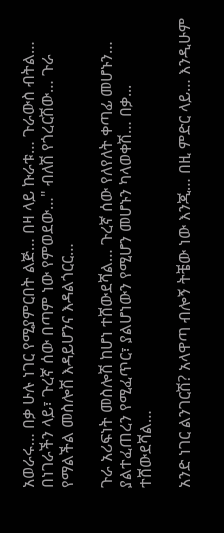አወራሩ… በቃ ሁሉ ነገር የሚያምርበት ልጅ… በዛ ላይ ኩራቱ… ጉራውስ ብትል… በነገራችን ላይ፣ ጉረኛ ሰው በጣም ነው የምወደው…" ብለሽ የጎረርሽው… ጉራ የማልችል መስሎሽ እዳይሆንና እዳልጎርር…

ጉራ አሪፍነት መስሎሽ ከሆነ ተሸውደሻል… ጉረኛ ሰው የለየለት ቀጣፊ መሆኑን… ያልተፈጠረን የሚፈጥር፣ ያልሆነውን የሚሆን መሆኑን ካላወቀሽ… በቃ... ተሸውደሻል…

አንድ ነገር ልንገርሽ? አላዋጣ ብሎኝ ትቼው ነው እንጂ… በዚ ምድር ላይ… እንዲሁም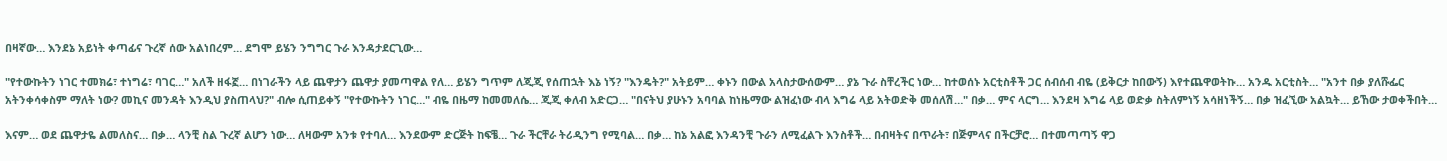በዛኛው… እንደኔ አይነት ቀጣፊና ጉረኛ ሰው አልነበረም… ደግሞ ይሄን ንግግር ጉራ እንዳታደርጊው…

"የተውኩትን ነገር ተመክሬ፣ ተነግሬ፣ ባገር…" አለች ዘፋኟ… በነገራችን ላይ ጨዋታን ጨዋታ ያመጣዋል የለ… ይሄን ግጥም ለጂጂ የሰጠኋት እኔ ነኝ? "እንዴት?" አትይም… ቀኑን በውል አላስታውሰውም… ያኔ ጉራ ስቸረችር ነው… ከተወሰኑ አርቲስቶች ጋር ሰብሰብ ብዬ (ይቅርታ ከበውኝ) እየተጨዋወትኩ… አንዱ አርቲስት… "አንተ በቃ ያለሹፌር አትንቀሳቀስም ማለት ነው? መኪና መንዳት እንዲህ ያስጠላህ?" ብሎ ሲጠይቀኝ "የተውኩትን ነገር…" ብዬ በዜማ ከመመለሴ… ጂጂ ቀለብ አድርጋ… "በናትህ ያሁኑን አባባል ከነዜማው ልዝፈነው ብላ እግሬ ላይ አትወድቅ መሰለሽ…" በቃ… ምና ላርግ… እንደዛ እግሬ ላይ ወድቃ ስትለምነኝ አሳዘነችኝ… በቃ ዝፈኚው አልኳት… ይኸው ታወቀችበት…

እናም… ወደ ጨዋታዬ ልመለስና… በቃ… ላንቺ ስል ጉረኛ ልሆን ነው… ለዛውም አንቱ የተባለ… እንደውም ድርጅት ከፍቼ… ጉራ ችርቸራ ትሪዲንግ የሚባል… በቃ… ከኔ አልፎ እንዳንቺ ጉራን ለሚፈልጉ እንስቶች… በብዛትና በጥራት፣ በጅምላና በችርቻሮ… በተመጣጣኝ ዋጋ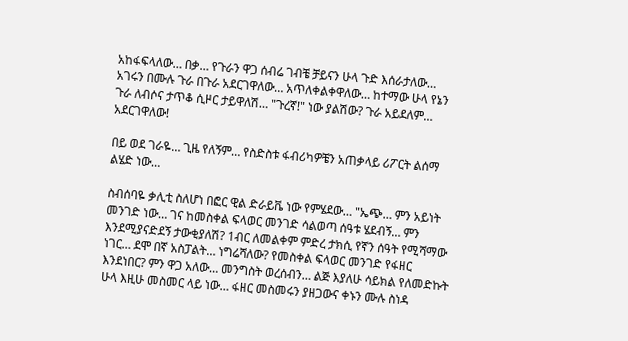አከፋፍላለው… በቃ… የጉራን ዋጋ ሰብሬ ገብቼ ቻይናን ሁላ ጉድ እሰራታለው… አገሩን በሙሉ ጉራ በጉራ አደርገዋለው… አጥለቀልቀዋለው… ከተማው ሁላ የኔን ጉራ ለብሶና ታጥቆ ሲዞር ታይዋለሽ… "ጉረኛ!" ነው ያልሽው? ጉራ አይደለም… አደርገዋለው!

በይ ወደ ገራዬ… ጊዜ የለኝም… የስድስቱ ፋብሪካዎቼን አጠቃላይ ሪፖርት ልሰማ ልሄድ ነው…

ስብሰባዬ ቃሊቲ ስለሆነ በፎር ዊል ድራይቬ ነው የምሄደው… "ኤጭ… ምን አይነት መንገድ ነው… ገና ከመስቀል ፍላወር መንገድ ሳልወጣ ሰዓቱ ሄደብኝ… ምን እንደሚያናድደኝ ታውቂያለሽ? 1ብር ለመልቀም ምድረ ታክሲ የኛን ሰዓት የሚሻማው ነገር… ደሞ በኛ አስፓልት… ነግሬሻለው? የመስቀል ፍላወር መንገድ የፋዘር እንደነበር? ምን ዋጋ አለው… መንግስት ወረሰብን… ልጅ እያለሁ ሳይክል የለመድኩት ሁላ እዚሁ መስመር ላይ ነው… ፋዘር መስመሩን ያዘጋውና ቀኑን ሙሉ ስነዳ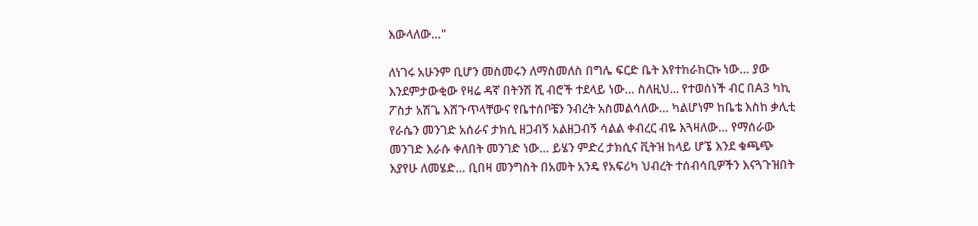እውላለው…"

ለነገሩ አሁንም ቢሆን መስመሩን ለማስመለስ በግሌ ፍርድ ቤት እየተከራከርኩ ነው… ያው እንደምታውቂው የዛሬ ዳኛ በትንሽ ሺ ብሮች ተደላይ ነው… ስለዚህ... የተወሰነች ብር በA3 ካኪ ፖስታ አሽጌ እሸጉጥላቸውና የቤተሰቦቼን ንብረት አስመልሳለው… ካልሆነም ከቤቴ እስከ ቃሊቲ የራሴን መንገድ አሰራና ታክሲ ዘጋብኝ አልዘጋብኝ ሳልል ቀብረር ብዬ እጓዛለው… የማሰራው መንገድ እራሱ ቀለበት መንገድ ነው… ይሄን ምድረ ታክሲና ቪትዝ ከላይ ሆኜ እንደ ቁጫጭ እያየሁ ለመሄድ… ቢበዛ መንግስት በአመት አንዴ የአፍሪካ ህብረት ተሰብሳቢዎችን እናጓጉዝበት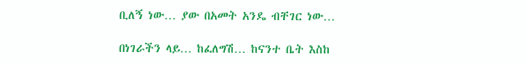ቢለኝ ነው… ያው በአመት አንዴ ብቸገር ነው…

በነገራችን ላይ… ከፈለግሽ… ከናንተ ቤት እስከ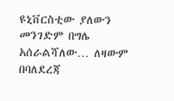ዩኒቨርስቲው ያለውን መንገድም በግሌ አሰራልሻለው… ለዛውም በባለደረጃ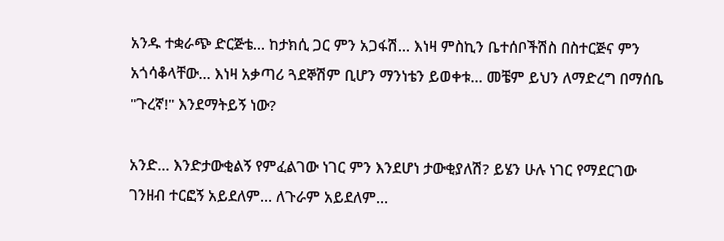አንዱ ተቋራጭ ድርጅቴ… ከታክሲ ጋር ምን አጋፋሽ… እነዛ ምስኪን ቤተሰቦችሽስ በስተርጅና ምን አጎሳቆላቸው… እነዛ አቃጣሪ ጓደኞሽም ቢሆን ማንነቴን ይወቀቱ… መቼም ይህን ለማድረግ በማሰቤ "ጉረኛ!" እንደማትይኝ ነው?

አንድ… እንድታውቂልኝ የምፈልገው ነገር ምን እንደሆነ ታውቂያለሽ? ይሄን ሁሉ ነገር የማደርገው ገንዘብ ተርፎኝ አይደለም… ለጉራም አይደለም…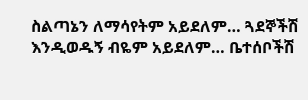ስልጣኔን ለማሳየትም አይደለም… ጓደኞችሽ እንዲወዱኝ ብዬም አይደለም… ቤተሰቦችሽ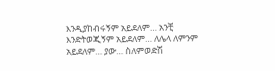እንዲያከብሩኝም አይደለም… አንቺ እንድትወጂኝም አይደለም… ለሌላ ለምንም አይደለም… ያው… ስለምወድሽ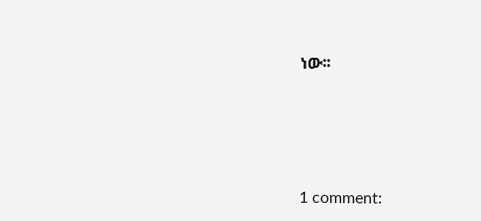ነው፡፡






1 comment: